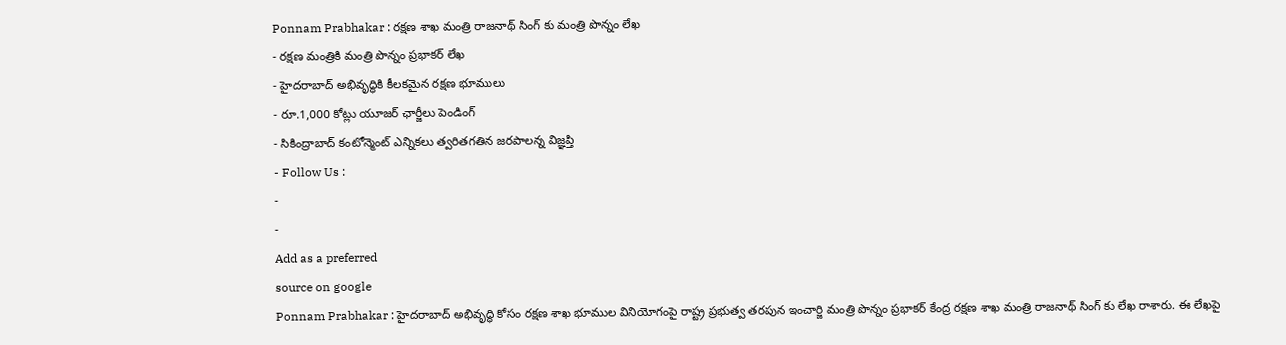Ponnam Prabhakar : రక్షణ శాఖ మంత్రి రాజనాథ్ సింగ్ కు మంత్రి పొన్నం లేఖ
- రక్షణ మంత్రికి మంత్రి పొన్నం ప్రభాకర్ లేఖ
- హైదరాబాద్ అభివృద్ధికి కీలకమైన రక్షణ భూములు
- రూ.1,000 కోట్లు యూజర్ ఛార్జీలు పెండింగ్
- సికింద్రాబాద్ కంటోన్మెంట్ ఎన్నికలు త్వరితగతిన జరపాలన్న విజ్ఞప్తి
- Follow Us :
-
-
Add as a preferred
source on google
Ponnam Prabhakar : హైదరాబాద్ అభివృద్ధి కోసం రక్షణ శాఖ భూముల వినియోగంపై రాష్ట్ర ప్రభుత్వ తరపున ఇంచార్జి మంత్రి పొన్నం ప్రభాకర్ కేంద్ర రక్షణ శాఖ మంత్రి రాజనాథ్ సింగ్ కు లేఖ రాశారు. ఈ లేఖపై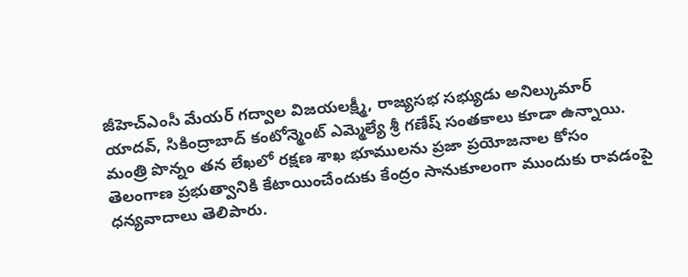జీహెచ్ఎంసీ మేయర్ గద్వాల విజయలక్ష్మీ, రాజ్యసభ సభ్యుడు అనిల్కుమార్ యాదవ్, సికింద్రాబాద్ కంటోన్మెంట్ ఎమ్మెల్యే శ్రీ గణేష్ సంతకాలు కూడా ఉన్నాయి.
మంత్రి పొన్నం తన లేఖలో రక్షణ శాఖ భూములను ప్రజా ప్రయోజనాల కోసం తెలంగాణ ప్రభుత్వానికి కేటాయించేందుకు కేంద్రం సానుకూలంగా ముందుకు రావడంపై ధన్యవాదాలు తెలిపారు.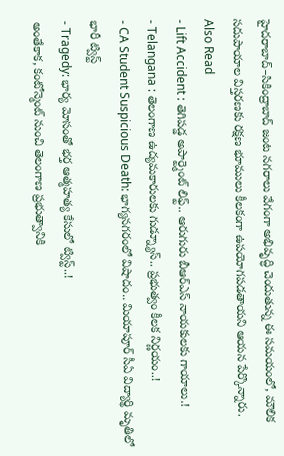హైదరాబాద్–సికింద్రాబాద్ జంట నగరాలు వేగంగా అభివృద్ధి చెందుతున్న ఈ సమయంలో, మౌలిక సదుపాయాల విస్తరణకు రక్షణ భూములు కీలకంగా ఉపయోగపడతాయని ఆయన పేర్కొన్నారు.
Also Read
- Lift Accident : తెగిపడ్డ అపార్ట్మెంట్ లిఫ్ట్.. ఆరుగురు బీఆర్ఎస్ నాయకులకు గాయాలు.!
- Telangana : తెలంగాణ ఉద్యమకారులకు గుడ్న్యూస్.. ప్రభుత్వం కీలక నిర్ణయం..!
- CA Student Suspicious Death: భాగ్యనగరంలో విషాదం.. మియాపూర్ సీఏ విద్యార్థి మృతిలో భారీ ట్విస్ట్
- Tragedy: భార్య మోసంతో భర్త ఆత్మహత్య కేసులో ట్విస్ట్..!
అంతేకాక, కంటోన్మెంట్ నుంచి తెలంగాణ ప్రభుత్వానికి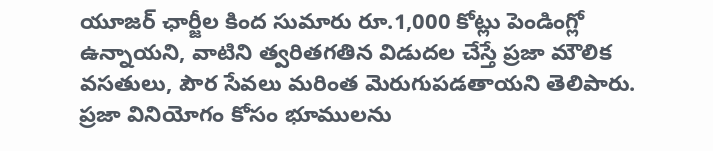యూజర్ ఛార్జీల కింద సుమారు రూ.1,000 కోట్లు పెండింగ్లో ఉన్నాయని, వాటిని త్వరితగతిన విడుదల చేస్తే ప్రజా మౌలిక వసతులు, పౌర సేవలు మరింత మెరుగుపడతాయని తెలిపారు.
ప్రజా వినియోగం కోసం భూములను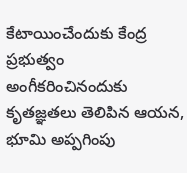కేటాయించేందుకు కేంద్ర ప్రభుత్వం అంగీకరించినందుకు కృతజ్ఞతలు తెలిపిన ఆయన, భూమి అప్పగింపు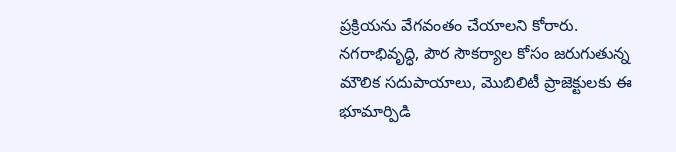ప్రక్రియను వేగవంతం చేయాలని కోరారు. నగరాభివృద్ధి, పౌర సౌకర్యాల కోసం జరుగుతున్న మౌలిక సదుపాయాలు, మొబిలిటీ ప్రాజెక్టులకు ఈ భూమార్పిడి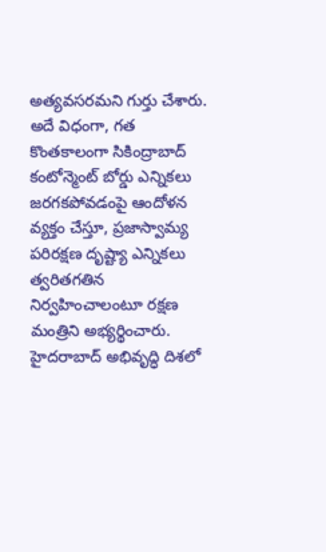అత్యవసరమని గుర్తు చేశారు.
అదే విధంగా, గత కొంతకాలంగా సికింద్రాబాద్ కంటోన్మెంట్ బోర్డు ఎన్నికలు జరగకపోవడంపై ఆందోళన వ్యక్తం చేస్తూ, ప్రజాస్వామ్య పరిరక్షణ దృష్ట్యా ఎన్నికలు త్వరితగతిన నిర్వహించాలంటూ రక్షణ మంత్రిని అభ్యర్థించారు.
హైదరాబాద్ అభివృద్ధి దిశలో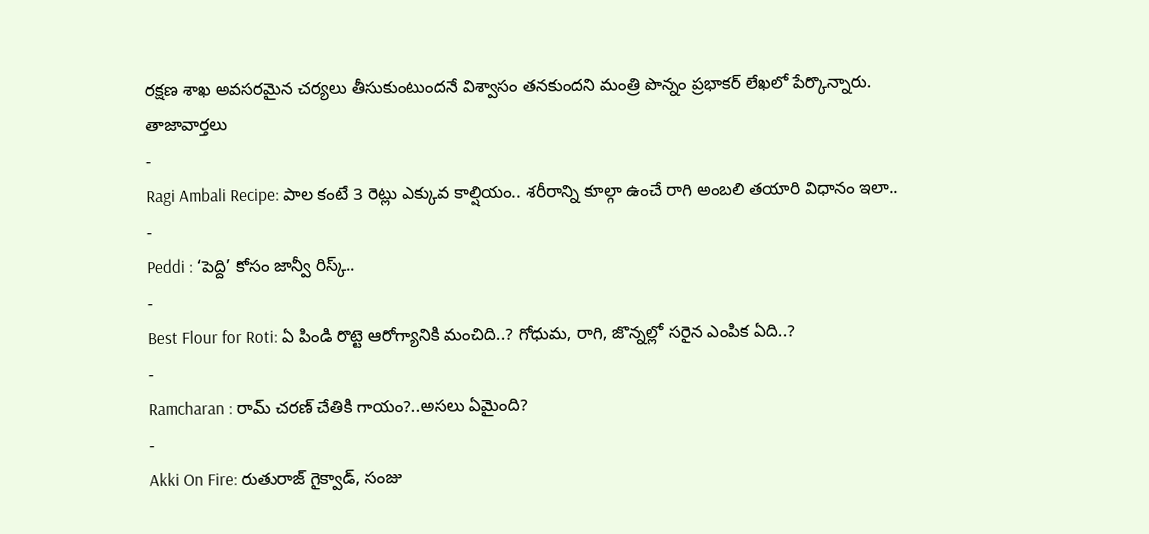రక్షణ శాఖ అవసరమైన చర్యలు తీసుకుంటుందనే విశ్వాసం తనకుందని మంత్రి పొన్నం ప్రభాకర్ లేఖలో పేర్కొన్నారు.
తాజావార్తలు
-
Ragi Ambali Recipe: పాల కంటే 3 రెట్లు ఎక్కువ కాల్షియం.. శరీరాన్ని కూల్గా ఉంచే రాగి అంబలి తయారి విధానం ఇలా..
-
Peddi : ‘పెద్ది’ కోసం జాన్వీ రిస్క్..
-
Best Flour for Roti: ఏ పిండి రొట్టె ఆరోగ్యానికి మంచిది..? గోధుమ, రాగి, జొన్నల్లో సరైన ఎంపిక ఏది..?
-
Ramcharan : రామ్ చరణ్ చేతికి గాయం?..అసలు ఏమైంది?
-
Akki On Fire: రుతురాజ్ గైక్వాడ్, సంజు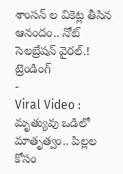శాంసన్ ల వికెట్ల తీసిన ఆనందం.. నోట్ సెలబ్రేషన్ వైరల్.!
ట్రెండింగ్
-
Viral Video : మృత్యువు ఒడిలో మాతృత్వం.. పిల్లల కోసం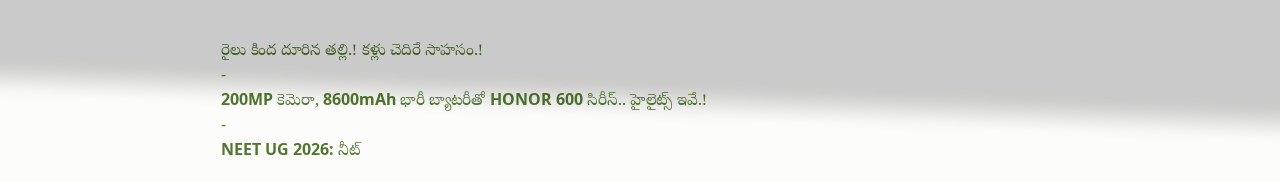రైలు కింద దూరిన తల్లి.! కళ్లు చెదిరే సాహసం.!
-
200MP కెమెరా, 8600mAh భారీ బ్యాటరీతో HONOR 600 సిరీస్.. హైలైట్స్ ఇవే.!
-
NEET UG 2026: నీట్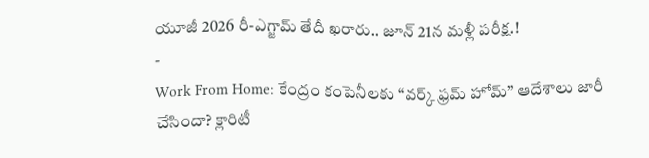యూజీ 2026 రీ-ఎగ్జామ్ తేదీ ఖరారు.. జూన్ 21న మళ్లీ పరీక్ష.!
-
Work From Home: కేంద్రం కంపెనీలకు “వర్క్ ఫ్రమ్ హోమ్” ఆదేశాలు జారీ చేసిందా? క్లారిటీ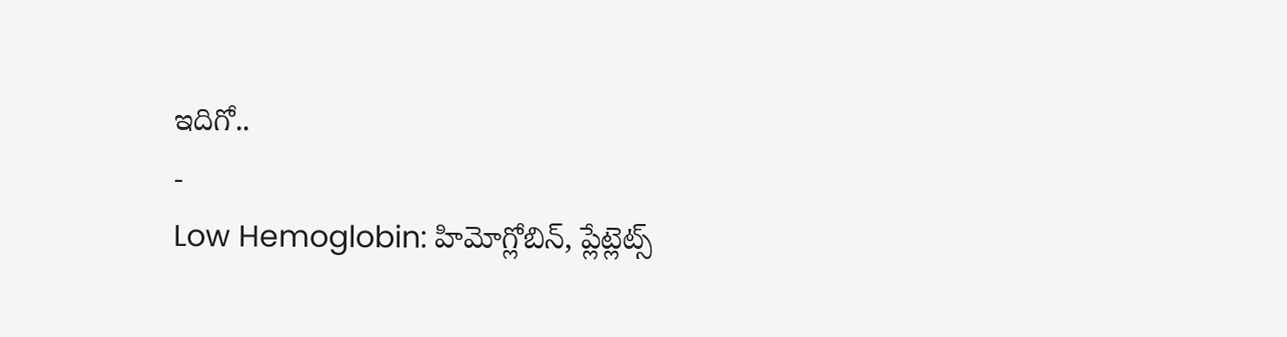ఇదిగో..
-
Low Hemoglobin: హిమోగ్లోబిన్, ప్లేట్లెట్స్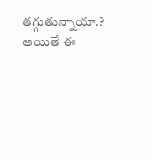తగ్గుతున్నాయా.? అయితే ఈ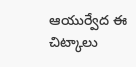ఆయుర్వేద ఈ చిట్కాలు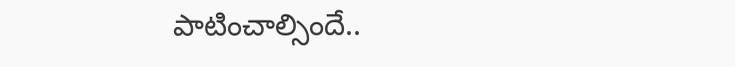పాటించాల్సిందే..